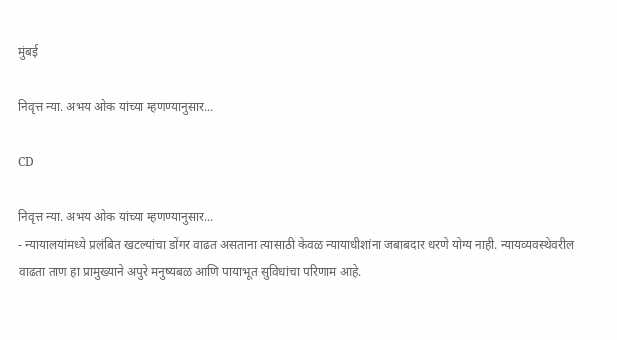मुंबई

निवृत्त न्या. अभय ओक यांच्या म्हणण्यानुसार...

CD

निवृत्त न्या. अभय ओक यांच्या म्हणण्यानुसार...
- न्यायालयांमध्ये प्रलंबित खटल्यांचा डोंगर वाढत असताना त्यासाठी केवळ न्यायाधीशांना जबाबदार धरणे योग्य नाही. न्यायव्यवस्थेवरील वाढता ताण हा प्रामुख्याने अपुरे मनुष्यबळ आणि पायाभूत सुविधांचा परिणाम आहे.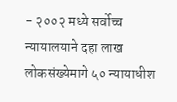- २००२ मध्ये सर्वोच्च न्यायालयाने दहा लाख लोकसंख्येमागे ५० न्यायाधीश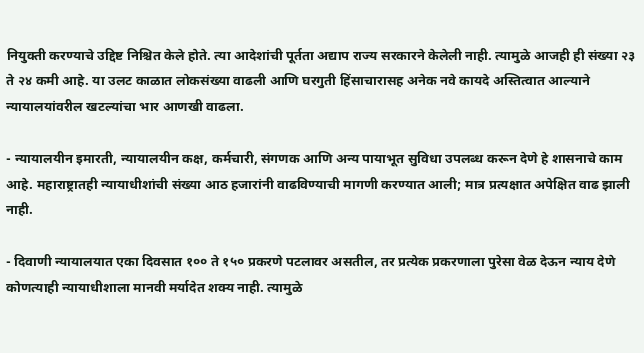नियुक्ती करण्याचे उद्दिष्ट निश्चित केले होते. त्या आदेशांची पूर्तता अद्याप राज्य सरकारने केलेली नाही. त्यामुळे आजही ही संख्या २३ ते २४ कमी आहे. या उलट काळात लोकसंख्या वाढली आणि घरगुती हिंसाचारासह अनेक नवे कायदे अस्तित्वात आल्याने न्यायालयांवरील खटल्यांचा भार आणखी वाढला.

- न्यायालयीन इमारती, न्यायालयीन कक्ष, कर्मचारी, संगणक आणि अन्य पायाभूत सुविधा उपलब्ध करून देणे हे शासनाचे काम आहे. महाराष्ट्रातही न्यायाधीशांची संख्या आठ हजारांनी वाढविण्याची मागणी करण्यात आली; मात्र प्रत्यक्षात अपेक्षित वाढ झाली नाही.

- दिवाणी न्यायालयात एका दिवसात १०० ते १५० प्रकरणे पटलावर असतील, तर प्रत्येक प्रकरणाला पुरेसा वेळ देऊन न्याय देणे कोणत्याही न्यायाधीशाला मानवी मर्यादेत शक्य नाही. त्यामुळे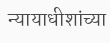न्यायाधीशांच्या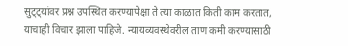सुट्ट्यांवर प्रश्न उपस्थित करण्यापेक्षा ते त्या काळात किती काम करतात, याचाही विचार झाला पाहिजे. न्यायव्यवस्थेवरील ताण कमी करण्यासाठी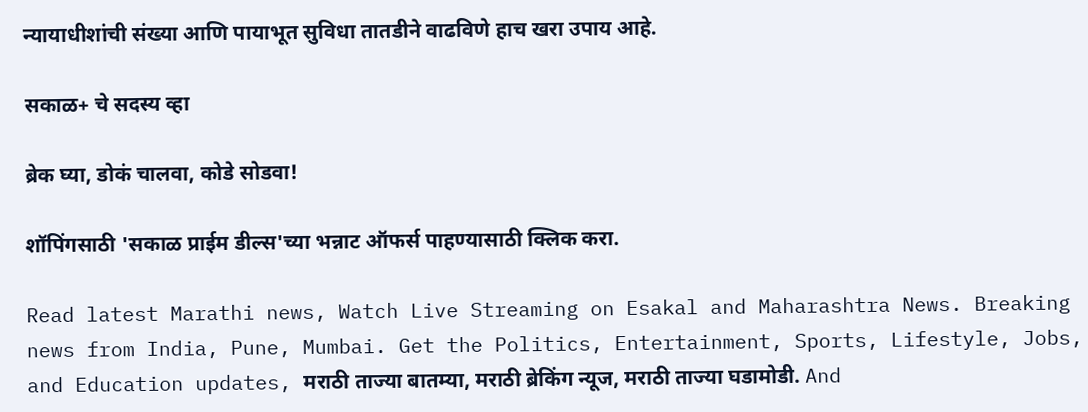न्यायाधीशांची संख्या आणि पायाभूत सुविधा तातडीने वाढविणे हाच खरा उपाय आहे.

सकाळ+ चे सदस्य व्हा

ब्रेक घ्या, डोकं चालवा, कोडे सोडवा!

शॉपिंगसाठी 'सकाळ प्राईम डील्स'च्या भन्नाट ऑफर्स पाहण्यासाठी क्लिक करा.

Read latest Marathi news, Watch Live Streaming on Esakal and Maharashtra News. Breaking news from India, Pune, Mumbai. Get the Politics, Entertainment, Sports, Lifestyle, Jobs, and Education updates, मराठी ताज्या बातम्या, मराठी ब्रेकिंग न्यूज, मराठी ताज्या घडामोडी. And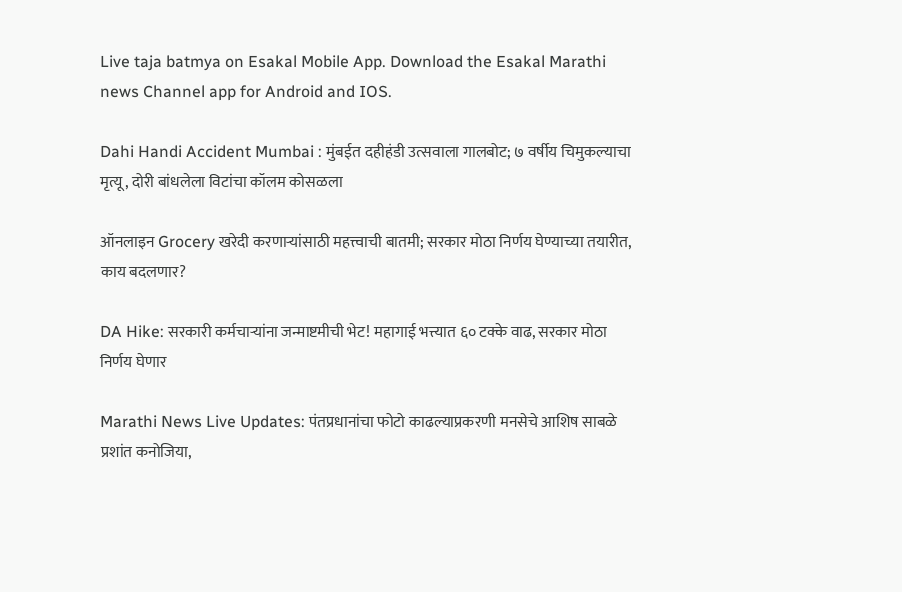Live taja batmya on Esakal Mobile App. Download the Esakal Marathi news Channel app for Android and IOS.

Dahi Handi Accident Mumbai : मुंबईत दहीहंडी उत्सवाला गालबोट; ७ वर्षीय चिमुकल्याचा मृत्यू, दोरी बांधलेला विटांचा कॉलम कोसळला

ऑनलाइन Grocery खरेदी करणाऱ्यांसाठी महत्त्वाची बातमी; सरकार मोठा निर्णय घेण्याच्या तयारीत, काय बदलणार?

DA Hike: सरकारी कर्मचाऱ्यांना जन्माष्टमीची भेट! महागाई भत्त्यात ६० टक्के वाढ, सरकार मोठा निर्णय घेणार

Marathi News Live Updates: पंतप्रधानांचा फोटो काढल्याप्रकरणी मनसेचे आशिष साबळे प्रशांत कनोजिया,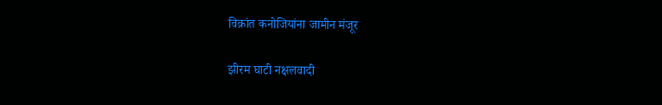विक्रांत कनोजियांना जामीन मंजूर

झीरम घाटी नक्षलवादी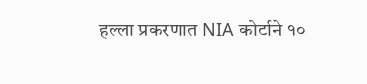हल्ला प्रकरणात NIA कोर्टाने १०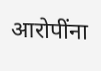आरोपींना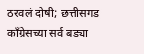ठरवलं दोषी; छत्तीसगड काँग्रेसच्या सर्व बड्या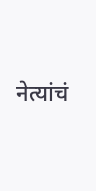नेत्यांचं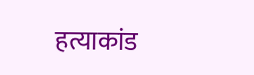हत्याकांड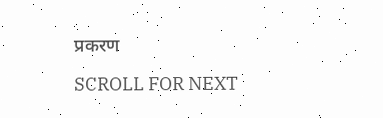प्रकरण

SCROLL FOR NEXT